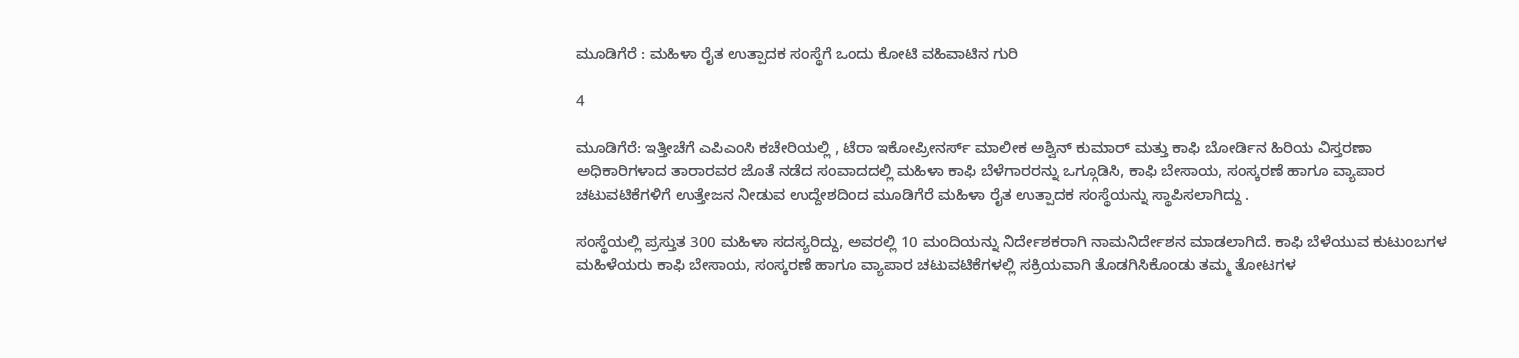ಮೂಡಿಗೆರೆ : ಮಹಿಳಾ ರೈತ ಉತ್ಪಾದಕ ಸಂಸ್ಥೆಗೆ ಒಂದು ಕೋಟಿ ವಹಿವಾಟಿನ ಗುರಿ

4

ಮೂಡಿಗೆರೆ: ಇತ್ತೀಚೆಗೆ ಎಪಿಎಂಸಿ ಕಚೇರಿಯಲ್ಲಿ , ಟೆರಾ ಇಕೋಪ್ರೀನರ್ಸ್ ಮಾಲೀಕ ಅಶ್ವಿನ್ ಕುಮಾರ್ ಮತ್ತು ಕಾಫಿ ಬೋರ್ಡಿನ ಹಿರಿಯ ವಿಸ್ತರಣಾ ಅಧಿಕಾರಿಗಳಾದ ತಾರಾರವರ ಜೊತೆ ನಡೆದ ಸಂವಾದದಲ್ಲಿ ಮಹಿಳಾ ಕಾಫಿ ಬೆಳೆಗಾರರನ್ನು ಒಗ್ಗೂಡಿಸಿ, ಕಾಫಿ ಬೇಸಾಯ, ಸಂಸ್ಕರಣೆ ಹಾಗೂ ವ್ಯಾಪಾರ ಚಟುವಟಿಕೆಗಳಿಗೆ ಉತ್ತೇಜನ ನೀಡುವ ಉದ್ದೇಶದಿಂದ ಮೂಡಿಗೆರೆ ಮಹಿಳಾ ರೈತ ಉತ್ಪಾದಕ ಸಂಸ್ಥೆಯನ್ನು ಸ್ಥಾಪಿಸಲಾಗಿದ್ದು .

ಸಂಸ್ಥೆಯಲ್ಲಿ ಪ್ರಸ್ತುತ 300 ಮಹಿಳಾ ಸದಸ್ಯರಿದ್ದು, ಅವರಲ್ಲಿ 10 ಮಂದಿಯನ್ನು ನಿರ್ದೇಶಕರಾಗಿ ನಾಮನಿರ್ದೇಶನ ಮಾಡಲಾಗಿದೆ. ಕಾಫಿ ಬೆಳೆಯುವ ಕುಟುಂಬಗಳ ಮಹಿಳೆಯರು ಕಾಫಿ ಬೇಸಾಯ, ಸಂಸ್ಕರಣೆ ಹಾಗೂ ವ್ಯಾಪಾರ ಚಟುವಟಿಕೆಗಳಲ್ಲಿ ಸಕ್ರಿಯವಾಗಿ ತೊಡಗಿಸಿಕೊಂಡು ತಮ್ಮ ತೋಟಗಳ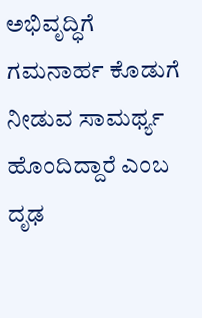ಅಭಿವೃದ್ಧಿಗೆ ಗಮನಾರ್ಹ ಕೊಡುಗೆ ನೀಡುವ ಸಾಮರ್ಥ್ಯ ಹೊಂದಿದ್ದಾರೆ ಎಂಬ ದೃಢ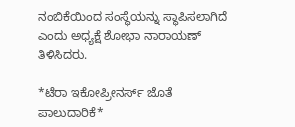ನಂಬಿಕೆಯಿಂದ ಸಂಸ್ಥೆಯನ್ನು ಸ್ಥಾಪಿಸಲಾಗಿದೆ ಎಂದು ಅಧ್ಯಕ್ಷೆ ಶೋಭಾ ನಾರಾಯಣ್ ತಿಳಿಸಿದರು.

*ಟೆರಾ ಇಕೋಪ್ರೀನರ್ಸ್ ಜೊತೆ ಪಾಲುದಾರಿಕೆ*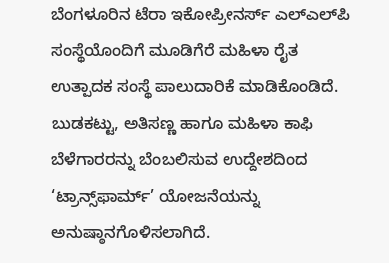ಬೆಂಗಳೂರಿನ ಟೆರಾ ಇಕೋಪ್ರೀನರ್ಸ್ ಎಲ್‌ಎಲ್‌ಪಿ ಸಂಸ್ಥೆಯೊಂದಿಗೆ ಮೂಡಿಗೆರೆ ಮಹಿಳಾ ರೈತ ಉತ್ಪಾದಕ ಸಂಸ್ಥೆ ಪಾಲುದಾರಿಕೆ ಮಾಡಿಕೊಂಡಿದೆ. ಬುಡಕಟ್ಟು, ಅತಿಸಣ್ಣ ಹಾಗೂ ಮಹಿಳಾ ಕಾಫಿ ಬೆಳೆಗಾರರನ್ನು ಬೆಂಬಲಿಸುವ ಉದ್ದೇಶದಿಂದ ‘ಟ್ರಾನ್ಸ್‌ಫಾರ್ಮ್’ ಯೋಜನೆಯನ್ನು ಅನುಷ್ಠಾನಗೊಳಿಸಲಾಗಿದೆ.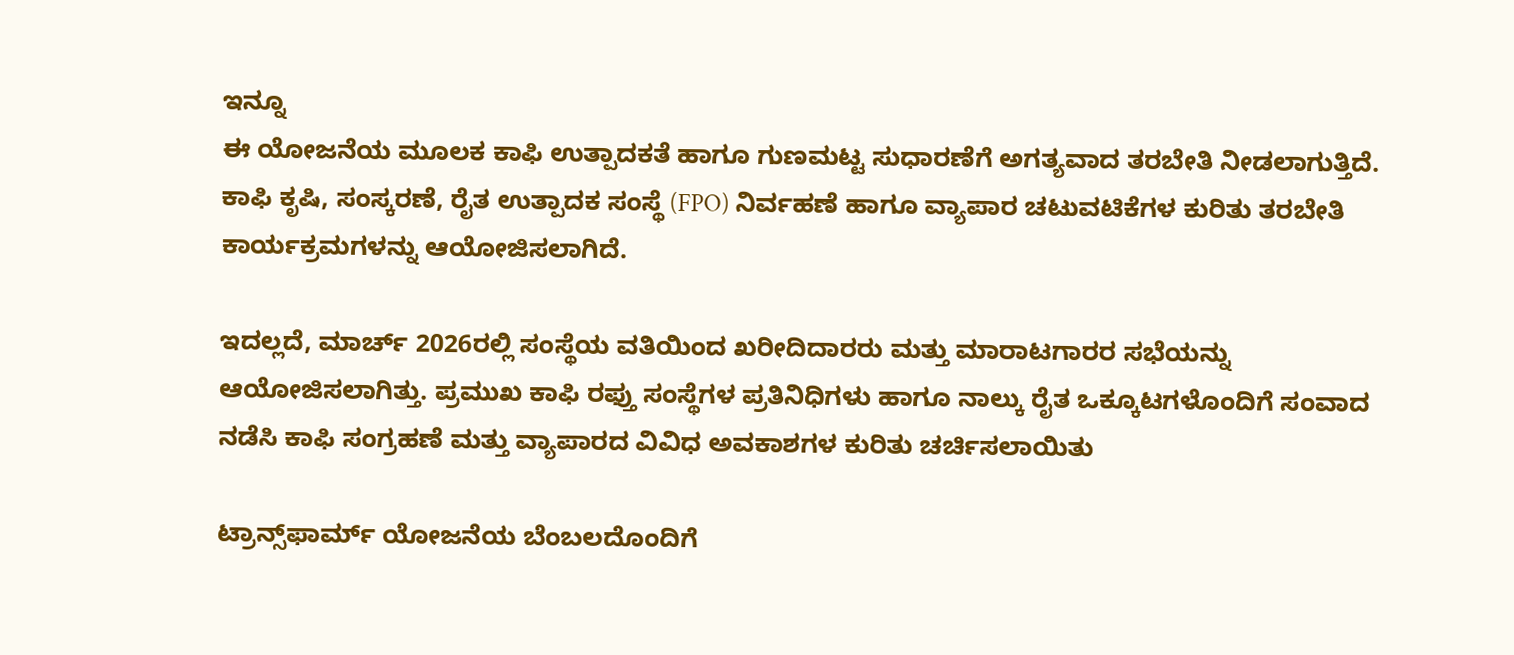ಇನ್ನೂ
ಈ ಯೋಜನೆಯ ಮೂಲಕ ಕಾಫಿ ಉತ್ಪಾದಕತೆ ಹಾಗೂ ಗುಣಮಟ್ಟ ಸುಧಾರಣೆಗೆ ಅಗತ್ಯವಾದ ತರಬೇತಿ ನೀಡಲಾಗುತ್ತಿದೆ. ಕಾಫಿ ಕೃಷಿ, ಸಂಸ್ಕರಣೆ, ರೈತ ಉತ್ಪಾದಕ ಸಂಸ್ಥೆ (FPO) ನಿರ್ವಹಣೆ ಹಾಗೂ ವ್ಯಾಪಾರ ಚಟುವಟಿಕೆಗಳ ಕುರಿತು ತರಬೇತಿ ಕಾರ್ಯಕ್ರಮಗಳನ್ನು ಆಯೋಜಿಸಲಾಗಿದೆ.

ಇದಲ್ಲದೆ, ಮಾರ್ಚ್ 2026ರಲ್ಲಿ ಸಂಸ್ಥೆಯ ವತಿಯಿಂದ ಖರೀದಿದಾರರು ಮತ್ತು ಮಾರಾಟಗಾರರ ಸಭೆಯನ್ನು ಆಯೋಜಿಸಲಾಗಿತ್ತು. ಪ್ರಮುಖ ಕಾಫಿ ರಫ್ತು ಸಂಸ್ಥೆಗಳ ಪ್ರತಿನಿಧಿಗಳು ಹಾಗೂ ನಾಲ್ಕು ರೈತ ಒಕ್ಕೂಟಗಳೊಂದಿಗೆ ಸಂವಾದ ನಡೆಸಿ ಕಾಫಿ ಸಂಗ್ರಹಣೆ ಮತ್ತು ವ್ಯಾಪಾರದ ವಿವಿಧ ಅವಕಾಶಗಳ ಕುರಿತು ಚರ್ಚಿಸಲಾಯಿತು

ಟ್ರಾನ್ಸ್‌ಫಾರ್ಮ್ ಯೋಜನೆಯ ಬೆಂಬಲದೊಂದಿಗೆ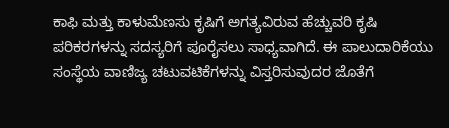ಕಾಫಿ ಮತ್ತು ಕಾಳುಮೆಣಸು ಕೃಷಿಗೆ ಅಗತ್ಯವಿರುವ ಹೆಚ್ಚುವರಿ ಕೃಷಿ ಪರಿಕರಗಳನ್ನು ಸದಸ್ಯರಿಗೆ ಪೂರೈಸಲು ಸಾಧ್ಯವಾಗಿದೆ. ಈ ಪಾಲುದಾರಿಕೆಯು ಸಂಸ್ಥೆಯ ವಾಣಿಜ್ಯ ಚಟುವಟಿಕೆಗಳನ್ನು ವಿಸ್ತರಿಸುವುದರ ಜೊತೆಗೆ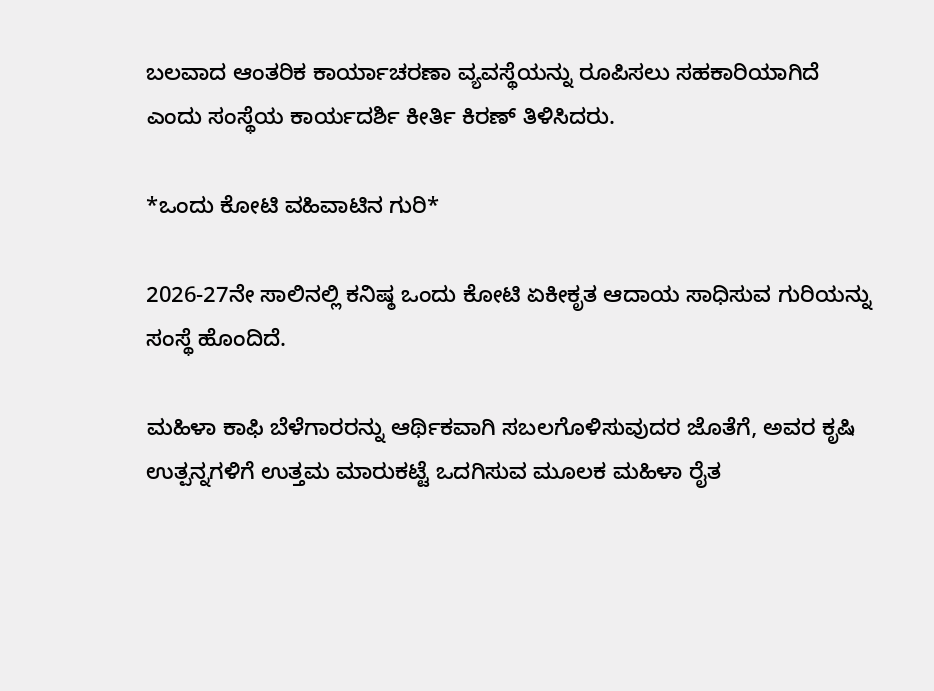ಬಲವಾದ ಆಂತರಿಕ ಕಾರ್ಯಾಚರಣಾ ವ್ಯವಸ್ಥೆಯನ್ನು ರೂಪಿಸಲು ಸಹಕಾರಿಯಾಗಿದೆ ಎಂದು ಸಂಸ್ಥೆಯ ಕಾರ್ಯದರ್ಶಿ ಕೀರ್ತಿ ಕಿರಣ್ ತಿಳಿಸಿದರು.

*ಒಂದು ಕೋಟಿ ವಹಿವಾಟಿನ ಗುರಿ*

2026-27ನೇ ಸಾಲಿನಲ್ಲಿ ಕನಿಷ್ಠ ಒಂದು ಕೋಟಿ ಏಕೀಕೃತ ಆದಾಯ ಸಾಧಿಸುವ ಗುರಿಯನ್ನು ಸಂಸ್ಥೆ ಹೊಂದಿದೆ.

ಮಹಿಳಾ ಕಾಫಿ ಬೆಳೆಗಾರರನ್ನು ಆರ್ಥಿಕವಾಗಿ ಸಬಲಗೊಳಿಸುವುದರ ಜೊತೆಗೆ, ಅವರ ಕೃಷಿ ಉತ್ಪನ್ನಗಳಿಗೆ ಉತ್ತಮ ಮಾರುಕಟ್ಟೆ ಒದಗಿಸುವ ಮೂಲಕ ಮಹಿಳಾ ರೈತ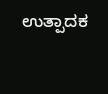ಉತ್ಪಾದಕ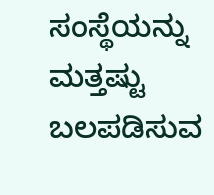ಸಂಸ್ಥೆಯನ್ನು ಮತ್ತಷ್ಟು ಬಲಪಡಿಸುವ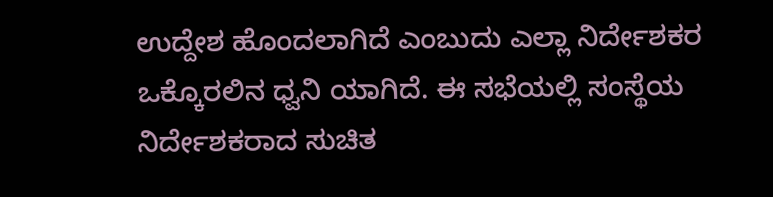ಉದ್ದೇಶ ಹೊಂದಲಾಗಿದೆ ಎಂಬುದು ಎಲ್ಲಾ ನಿರ್ದೇಶಕರ ಒಕ್ಕೊರಲಿನ ಧ್ವನಿ ಯಾಗಿದೆ. ಈ ಸಭೆಯಲ್ಲಿ ಸಂಸ್ಥೆಯ ನಿರ್ದೇಶಕರಾದ ಸುಚಿತ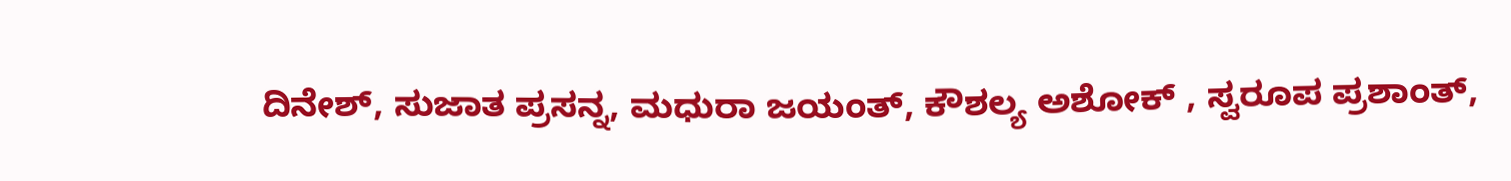ದಿನೇಶ್, ಸುಜಾತ ಪ್ರಸನ್ನ, ಮಧುರಾ ಜಯಂತ್, ಕೌಶಲ್ಯ ಅಶೋಕ್ , ಸ್ವರೂಪ ಪ್ರಶಾಂತ್,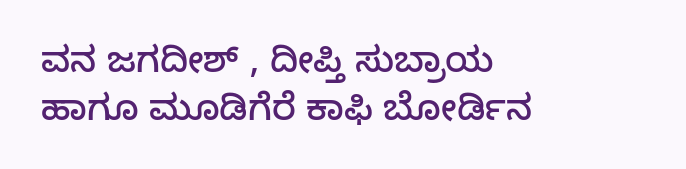ವನ ಜಗದೀಶ್ , ದೀಪ್ತಿ ಸುಬ್ರಾಯ ಹಾಗೂ ಮೂಡಿಗೆರೆ ಕಾಫಿ ಬೋರ್ಡಿನ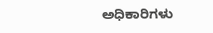ಅಧಿಕಾರಿಗಳು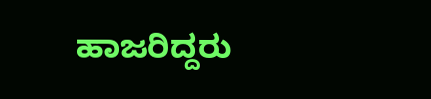ಹಾಜರಿದ್ದರು